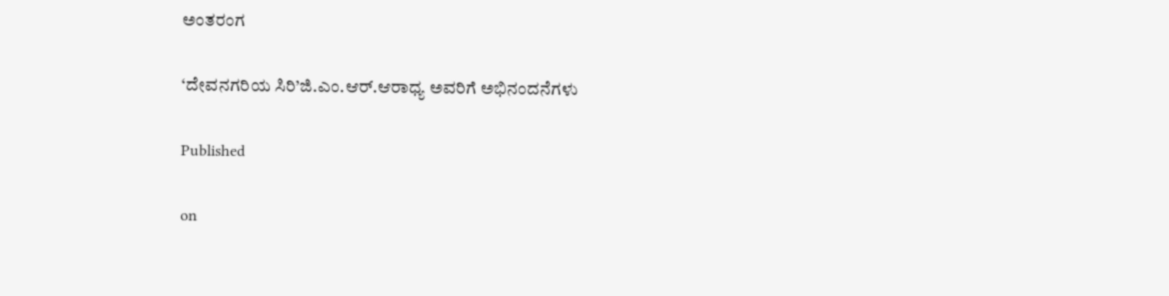ಅಂತರಂಗ

‘ದೇವನಗರಿಯ ಸಿರಿ’ಜಿ.ಎಂ.ಆರ್.ಆರಾಧ್ಯ ಅವರಿಗೆ ಅಭಿನಂದನೆಗಳು

Published

on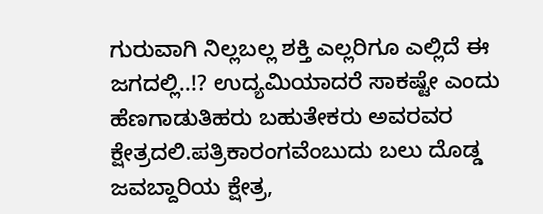ಗುರುವಾಗಿ ನಿಲ್ಲಬಲ್ಲ ಶಕ್ತಿ ಎಲ್ಲರಿಗೂ ಎಲ್ಲಿದೆ ಈ ಜಗದಲ್ಲಿ..!? ಉದ್ಯಮಿಯಾದರೆ ಸಾಕಷ್ಟೇ ಎಂದು ಹೆಣಗಾಡುತಿಹರು ಬಹುತೇಕರು ಅವರವರ ಕ್ಷೇತ್ರದಲಿ.ಪತ್ರಿಕಾರಂಗವೆಂಬುದು ಬಲು ದೊಡ್ಡ ಜವಬ್ದಾರಿಯ ಕ್ಷೇತ್ರ,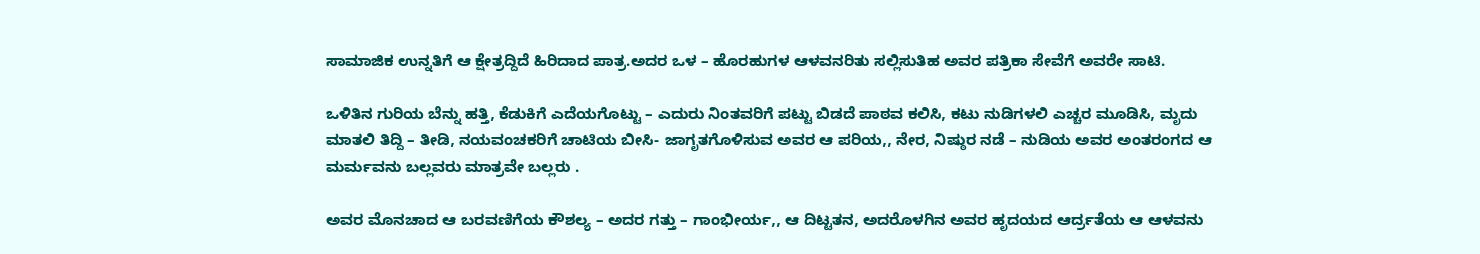ಸಾಮಾಜಿಕ ಉನ್ನತಿಗೆ ಆ ಕ್ಷೇತ್ರದ್ದಿದೆ ಹಿರಿದಾದ ಪಾತ್ರ.ಅದರ ಒಳ – ಹೊರಹುಗಳ ಆಳವನರಿತು ಸಲ್ಲಿಸುತಿಹ ಅವರ ಪತ್ರಿಕಾ ಸೇವೆಗೆ ಅವರೇ ಸಾಟಿ.

ಒಳಿತಿನ ಗುರಿಯ ಬೆನ್ನು ಹತ್ತಿ, ಕೆಡುಕಿಗೆ ಎದೆಯಗೊಟ್ಟು – ಎದುರು ನಿಂತವರಿಗೆ ಪಟ್ಟು ಬಿಡದೆ ಪಾಠವ ಕಲಿಸಿ, ಕಟು ನುಡಿಗಳಲಿ ಎಚ್ಚರ ಮೂಡಿಸಿ, ಮೃದು ಮಾತಲಿ ತಿದ್ದಿ – ತೀಡಿ, ನಯವಂಚಕರಿಗೆ ಚಾಟಿಯ ಬೀಸಿ- ಜಾಗೃತಗೊಳಿಸುವ ಅವರ ಆ ಪರಿಯ,, ನೇರ, ನಿಷ್ಠುರ ನಡೆ – ನುಡಿಯ ಅವರ ಅಂತರಂಗದ ಆ ಮರ್ಮವನು ಬಲ್ಲವರು ಮಾತ್ರವೇ ಬಲ್ಲರು .

ಅವರ ಮೊನಚಾದ ಆ ಬರವಣಿಗೆಯ ಕೌಶಲ್ಯ – ಅದರ ಗತ್ತು – ಗಾಂಭೀರ್ಯ,, ಆ ದಿಟ್ಟತನ, ಅದರೊಳಗಿನ ಅವರ ಹೃದಯದ ಆರ್ದ್ರತೆಯ ಆ ಆಳವನು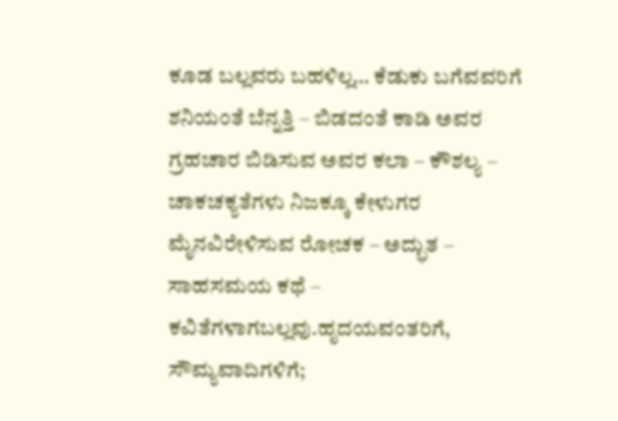ಕೂಡ ಬಲ್ಲವರು ಬಹಳಿಲ್ಲ… ಕೆಡುಕು ಬಗೆವವರಿಗೆ ಶನಿಯಂತೆ ಬೆನ್ನತ್ತಿ – ಬಿಡದಂತೆ ಕಾಡಿ ಅವರ ಗ್ರಹಚಾರ ಬಿಡಿಸುವ ಅವರ ಕಲಾ – ಕೌಶಲ್ಯ – ಚಾಕಚಕ್ಯತೆಗಳು ನಿಜಕ್ಕೂ ಕೇಳುಗರ ಮೈನವಿರೇಳಿಸುವ ರೋಚಕ – ಅದ್ಭುತ – ಸಾಹಸಮಯ ಕಥೆ – ಕವಿತೆಗಳಾಗಬಲ್ಲವು.ಹೃದಯವಂತರಿಗೆ, ಸೌಮ್ಯವಾದಿಗಳಿಗೆ;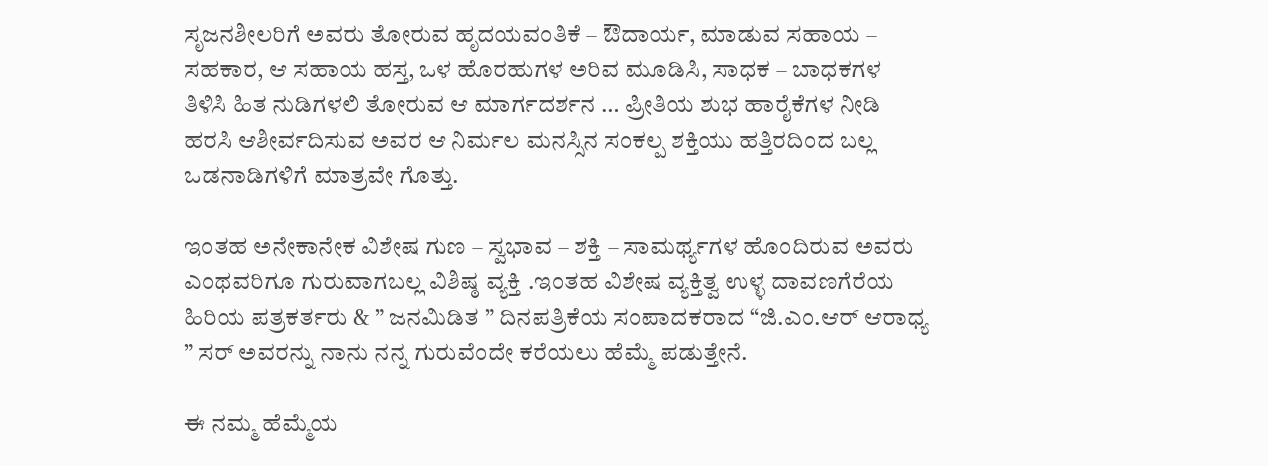ಸೃಜನಶೀಲರಿಗೆ ಅವರು ತೋರುವ ಹೃದಯವಂತಿಕೆ – ಔದಾರ್ಯ, ಮಾಡುವ ಸಹಾಯ – ಸಹಕಾರ, ಆ ಸಹಾಯ ಹಸ್ತ, ಒಳ ಹೊರಹುಗಳ ಅರಿವ ಮೂಡಿಸಿ, ಸಾಧಕ – ಬಾಧಕಗಳ ತಿಳಿಸಿ ಹಿತ ನುಡಿಗಳಲಿ ತೋರುವ ಆ ಮಾರ್ಗದರ್ಶನ … ಪ್ರೀತಿಯ ಶುಭ ಹಾರೈಕೆಗಳ ನೀಡಿ ಹರಸಿ ಆಶೀರ್ವದಿಸುವ ಅವರ ಆ ನಿರ್ಮಲ ಮನಸ್ಸಿನ ಸಂಕಲ್ಪ ಶಕ್ತಿಯು ಹತ್ತಿರದಿಂದ ಬಲ್ಲ ಒಡನಾಡಿಗಳಿಗೆ ಮಾತ್ರವೇ ಗೊತ್ತು.

ಇಂತಹ ಅನೇಕಾನೇಕ ವಿಶೇಷ ಗುಣ – ಸ್ವಭಾವ – ಶಕ್ತಿ – ಸಾಮರ್ಥ್ಯಗಳ ಹೊಂದಿರುವ ಅವರು ಎಂಥವರಿಗೂ ಗುರುವಾಗಬಲ್ಲ ವಿಶಿಷ್ಠ ವ್ಯಕ್ತಿ .ಇಂತಹ ವಿಶೇಷ ವ್ಯಕ್ತಿತ್ವ ಉಳ್ಳ ದಾವಣಗೆರೆಯ ಹಿರಿಯ ಪತ್ರಕರ್ತರು & ” ಜನಮಿಡಿತ ” ದಿನಪತ್ರಿಕೆಯ ಸಂಪಾದಕರಾದ “ಜಿ.ಎಂ.ಆರ್ ಆರಾಧ್ಯ ” ಸರ್ ಅವರನ್ನು ನಾನು ನನ್ನ ಗುರುವೆಂದೇ ಕರೆಯಲು ಹೆಮ್ಮೆ ಪಡುತ್ತೇನೆ.

ಈ ನಮ್ಮ ಹೆಮ್ಮೆಯ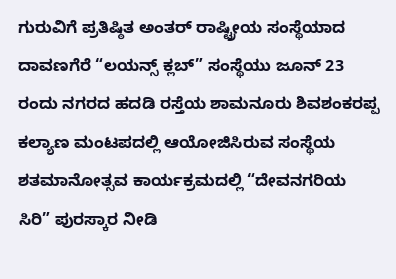ಗುರುವಿಗೆ ಪ್ರತಿಷ್ಠಿತ ಅಂತರ್ ರಾಷ್ಟ್ರೀಯ ಸಂಸ್ಥೆಯಾದ ದಾವಣಗೆರೆ “ಲಯನ್ಸ್ ಕ್ಲಬ್” ಸಂಸ್ಥೆಯು ಜೂನ್ 23 ರಂದು ನಗರದ ಹದಡಿ ರಸ್ತೆಯ ಶಾಮನೂರು ಶಿವಶಂಕರಪ್ಪ ಕಲ್ಯಾಣ ಮಂಟಪದಲ್ಲಿ ಆಯೋಜಿಸಿರುವ ಸಂಸ್ಥೆಯ ಶತಮಾನೋತ್ಸವ ಕಾರ್ಯಕ್ರಮದಲ್ಲಿ “ದೇವನಗರಿಯ ಸಿರಿ” ಪುರಸ್ಕಾರ ನೀಡಿ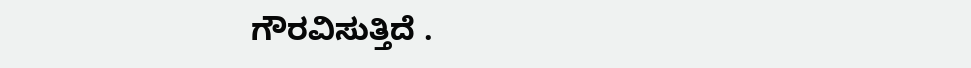ಗೌರವಿಸುತ್ತಿದೆ .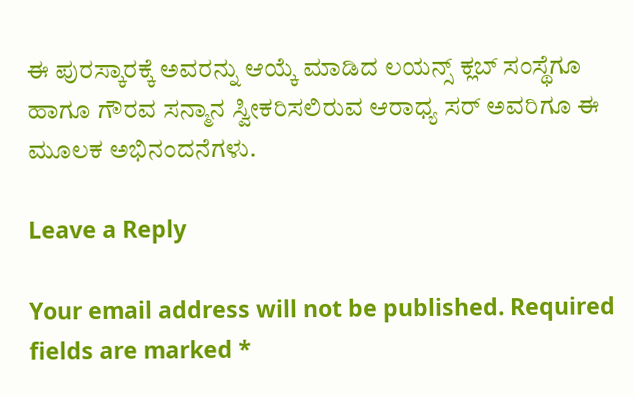ಈ ಪುರಸ್ಕಾರಕ್ಕೆ ಅವರನ್ನು ಆಯ್ಕೆ ಮಾಡಿದ ಲಯನ್ಸ್ ಕ್ಲಬ್ ಸಂಸ್ಥೆಗೂ ಹಾಗೂ ಗೌರವ ಸನ್ಮಾನ ಸ್ವೀಕರಿಸಲಿರುವ ಆರಾಧ್ಯ ಸರ್ ಅವರಿಗೂ ಈ ಮೂಲಕ ಅಭಿನಂದನೆಗಳು.

Leave a Reply

Your email address will not be published. Required fields are marked *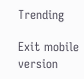Trending

Exit mobile version